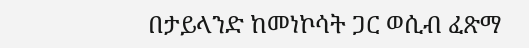በታይላንድ ከመነኮሳት ጋር ወሲብ ፈጽማ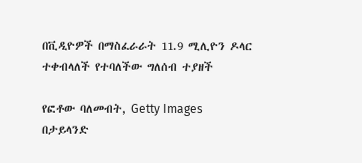በቪዲዮዎች በማስፈራራት 11.9 ሚሊዮን ዶላር ተቀብላለች የተባለችው ግለሰብ ተያዘች

የፎቶው ባለመብት, Getty Images
በታይላንድ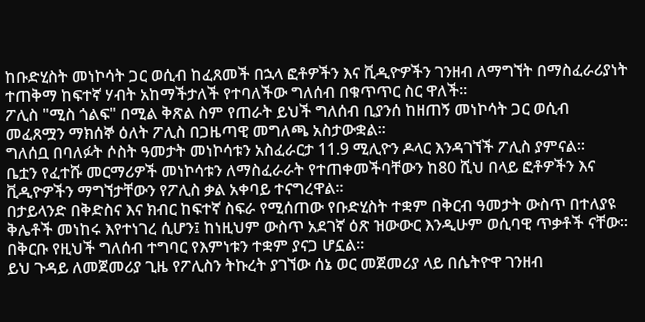ከቡድሂስት መነኮሳት ጋር ወሲብ ከፈጸመች በኋላ ፎቶዎችን እና ቪዲዮዎችን ገንዘብ ለማግኘት በማስፈራሪያነት ተጠቅማ ከፍተኛ ሃብት አከማችታለች የተባለችው ግለሰብ በቁጥጥር ስር ዋለች።
ፖሊስ "ሚስ ጎልፍ" በሚል ቅጽል ስም የጠራት ይህች ግለሰብ ቢያንሰ ከዘጠኝ መነኮሳት ጋር ወሲብ መፈጸሟን ማክሰኞ ዕለት ፖሊስ በጋዜጣዊ መግለጫ አስታውቋል።
ግለሰቧ በባለፉት ሶስት ዓመታት መነኮሳቱን አስፈራርታ 11.9 ሚሊዮን ዶላር እንዳገኘች ፖሊስ ያምናል።
ቤቷን የፈተሹ መርማሪዎች መነኮሳቱን ለማስፈራራት የተጠቀመችባቸውን ከ80 ሺህ በላይ ፎቶዎችን እና ቪዲዮዎችን ማግኘታቸውን የፖሊስ ቃል አቀባይ ተናግረዋል።
በታይላንድ በቅድስና እና ክብር ከፍተኛ ስፍራ የሚሰጠው የቡድሂስት ተቋም በቅርብ ዓመታት ውስጥ በተለያዩ ቅሌቶች መነከሩ እየተነገረ ሲሆን፤ ከነዚህም ውስጥ አደገኛ ዕጽ ዝውውር እንዲሁም ወሲባዊ ጥቃቶች ናቸው። በቅርቡ የዚህች ግለሰብ ተግባር የእምነቱን ተቋም ያናጋ ሆኗል።
ይህ ጉዳይ ለመጀመሪያ ጊዜ የፖሊስን ትኩረት ያገኘው ሰኔ ወር መጀመሪያ ላይ በሴትዮዋ ገንዘብ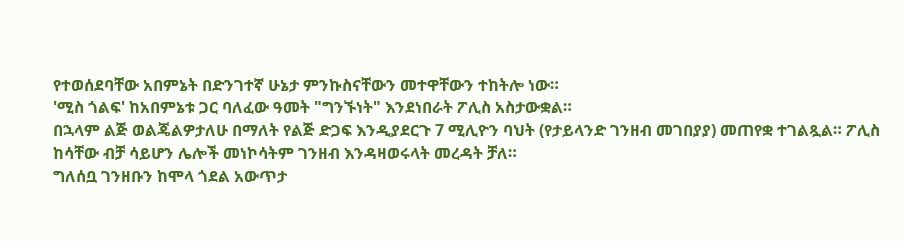የተወሰደባቸው አበምኔት በድንገተኛ ሁኔታ ምንኩስናቸውን መተዋቸውን ተከትሎ ነው።
'ሚስ ጎልፍ' ከአበምኔቱ ጋር ባለፈው ዓመት "ግንኙነት" እንደነበራት ፖሊስ አስታውቋል።
በኋላም ልጅ ወልጄልዎታለሁ በማለት የልጅ ድጋፍ እንዲያደርጉ 7 ሚሊዮን ባህት (የታይላንድ ገንዘብ መገበያያ) መጠየቋ ተገልጿል። ፖሊስ ከሳቸው ብቻ ሳይሆን ሌሎች መነኮሳትም ገንዘብ እንዳዛወሩላት መረዳት ቻለ።
ግለሰቧ ገንዘቡን ከሞላ ጎደል አውጥታ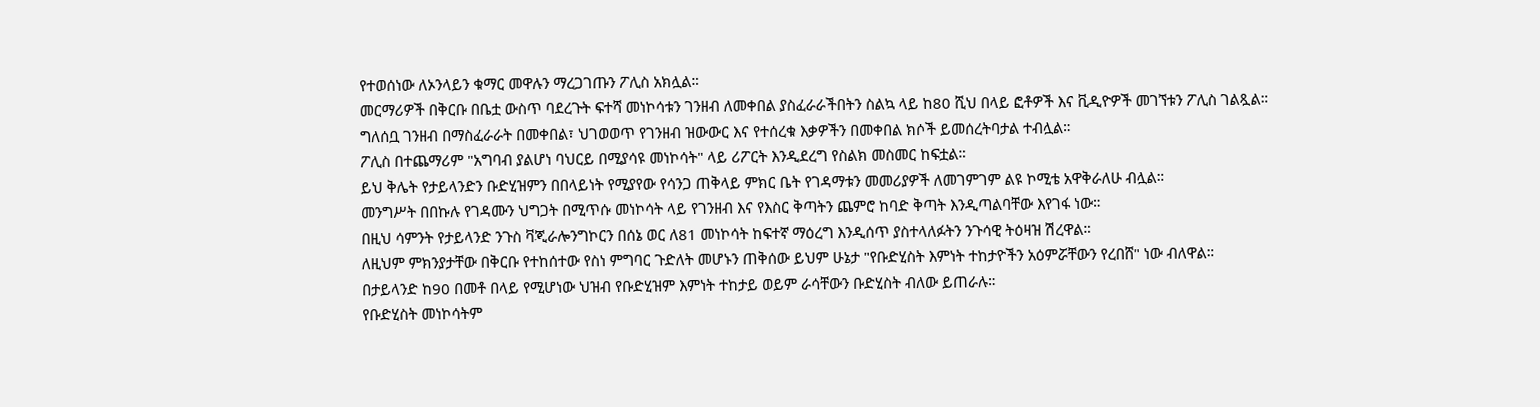የተወሰነው ለኦንላይን ቁማር መዋሉን ማረጋገጡን ፖሊስ አክሏል።
መርማሪዎች በቅርቡ በቤቷ ውስጥ ባደረጉት ፍተሻ መነኮሳቱን ገንዘብ ለመቀበል ያስፈራራችበትን ስልኳ ላይ ከ80 ሺህ በላይ ፎቶዎች እና ቪዲዮዎች መገኘቱን ፖሊስ ገልጿል።
ግለሰቧ ገንዘብ በማስፈራራት በመቀበል፣ ህገወወጥ የገንዘብ ዝውውር እና የተሰረቁ እቃዎችን በመቀበል ክሶች ይመሰረትባታል ተብሏል።
ፖሊስ በተጨማሪም "አግባብ ያልሆነ ባህርይ በሚያሳዩ መነኮሳት" ላይ ሪፖርት እንዲደረግ የስልክ መስመር ከፍቷል።
ይህ ቅሌት የታይላንድን ቡድሂዝምን በበላይነት የሚያየው የሳንጋ ጠቅላይ ምክር ቤት የገዳማቱን መመሪያዎች ለመገምገም ልዩ ኮሚቴ አዋቅራለሁ ብሏል።
መንግሥት በበኩሉ የገዳሙን ህግጋት በሚጥሱ መነኮሳት ላይ የገንዘብ እና የእስር ቅጣትን ጨምሮ ከባድ ቅጣት እንዲጣልባቸው እየገፋ ነው።
በዚህ ሳምንት የታይላንድ ንጉስ ቫጂራሎንግኮርን በሰኔ ወር ለ81 መነኮሳት ከፍተኛ ማዕረግ እንዲሰጥ ያስተላለፉትን ንጉሳዊ ትዕዛዝ ሽረዋል።
ለዚህም ምክንያታቸው በቅርቡ የተከሰተው የስነ ምግባር ጉድለት መሆኑን ጠቅሰው ይህም ሁኔታ "የቡድሂስት እምነት ተከታዮችን አዕምሯቸውን የረበሸ" ነው ብለዋል።
በታይላንድ ከ90 በመቶ በላይ የሚሆነው ህዝብ የቡድሂዝም እምነት ተከታይ ወይም ራሳቸውን ቡድሂስት ብለው ይጠራሉ።
የቡድሂስት መነኮሳትም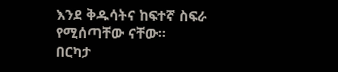እንደ ቅዱሳትና ከፍተኛ ስፍራ የሚሰጣቸው ናቸው።
በርካታ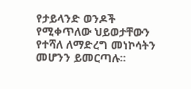የታይላንድ ወንዶች የሚቀጥለው ህይወታቸውን የተሻለ ለማድረግ መነኮሳትን መሆንን ይመርጣሉ።